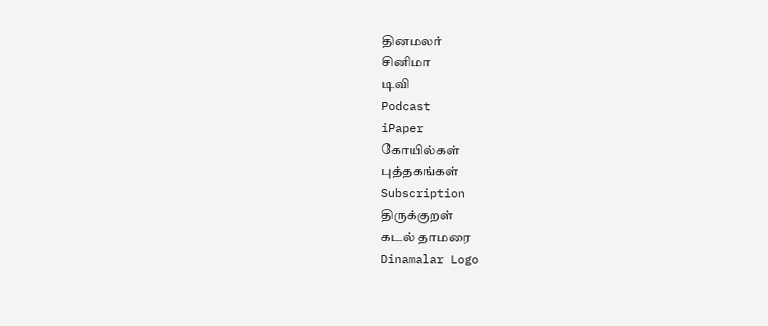தினமலர்
சினிமா
டிவி
Podcast
iPaper
கோயில்கள்
புத்தகங்கள்
Subscription
திருக்குறள்
கடல் தாமரை
Dinamalar Logo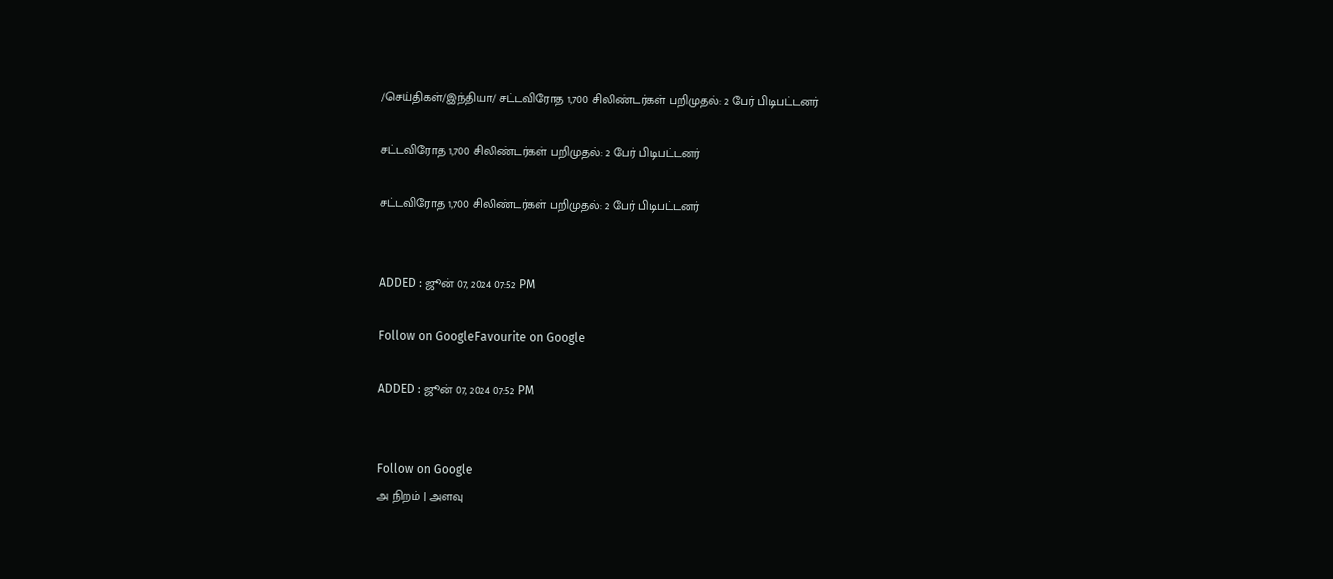/செய்திகள்/இந்தியா/ சட்டவிரோத 1,700 சிலிண்டர்கள் பறிமுதல்: 2 பேர் பிடிபட்டனர்

சட்டவிரோத 1,700 சிலிண்டர்கள் பறிமுதல்: 2 பேர் பிடிபட்டனர்

சட்டவிரோத 1,700 சிலிண்டர்கள் பறிமுதல்: 2 பேர் பிடிபட்டனர்


ADDED : ஜூன் 07, 2024 07:52 PM

Follow on GoogleFavourite on Google

ADDED : ஜூன் 07, 2024 07:52 PM


Follow on Google
அ நிறம் | அளவு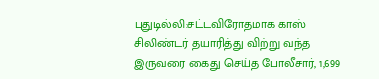புதுடில்லி:சட்டவிரோதமாக காஸ் சிலிண்டர் தயாரித்து விற்று வந்த இருவரை கைது செய்த போலீசார், 1,699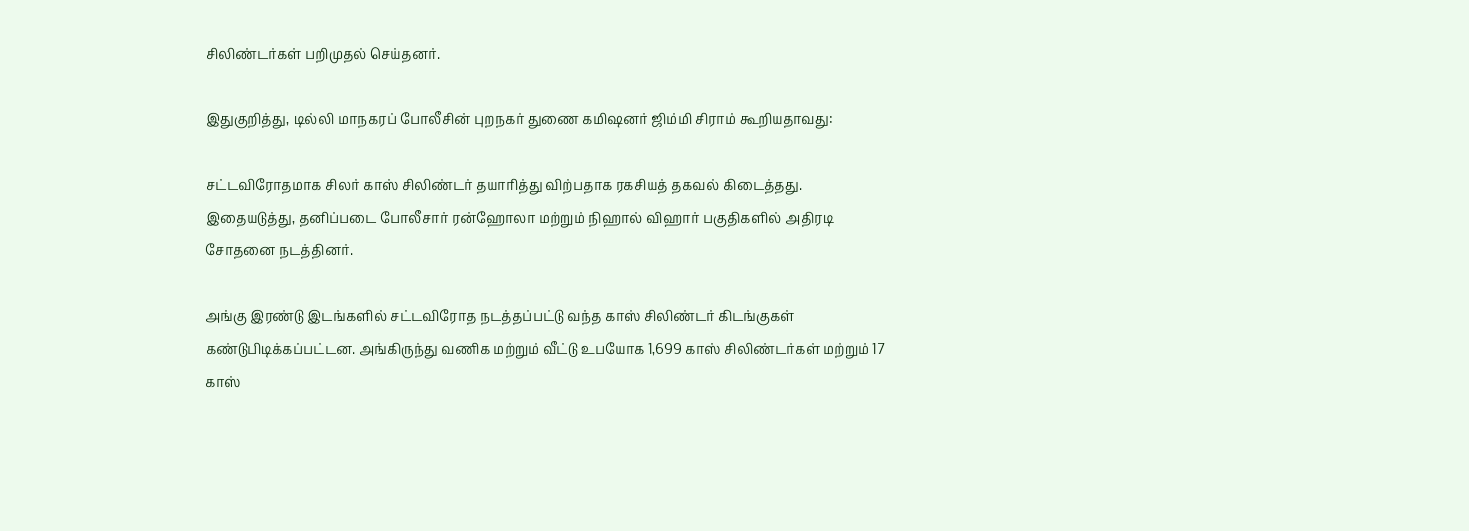சிலிண்டர்கள் பறிமுதல் செய்தனர்.

இதுகுறித்து, டில்லி மாநகரப் போலீசின் புறநகர் துணை கமிஷனர் ஜிம்மி சிராம் கூறியதாவது:

சட்டவிரோதமாக சிலர் காஸ் சிலிண்டர் தயாரித்து விற்பதாக ரகசியத் தகவல் கிடைத்தது. இதையடுத்து, தனிப்படை போலீசார் ரன்ஹோலா மற்றும் நிஹால் விஹார் பகுதிகளில் அதிரடி சோதனை நடத்தினர்.

அங்கு இரண்டு இடங்களில் சட்டவிரோத நடத்தப்பட்டு வந்த காஸ் சிலிண்டர் கிடங்குகள் கண்டுபிடிக்கப்பட்டன. அங்கிருந்து வணிக மற்றும் வீட்டு உபயோக 1,699 காஸ் சிலிண்டர்கள் மற்றும் 17 காஸ்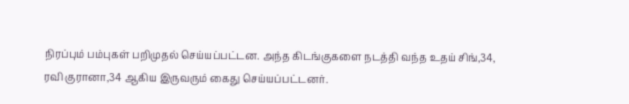நிரப்பும் பம்புகள் பறிமுதல் செய்யப்பட்டன. அந்த கிடங்குகளை நடத்தி வந்த உதய் சிங்,34, ரவி குரானா,34 ஆகிய இருவரும் கைது செய்யப்பட்டனர்.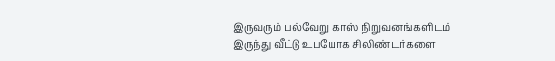இருவரும் பல்வேறு காஸ் நிறுவனங்களிடம் இருந்து வீட்டு உபயோக சிலிண்டர்களை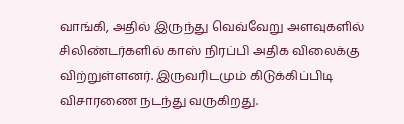வாங்கி, அதில் இருந்து வெவ்வேறு அளவுகளில் சிலிண்டர்களில் காஸ் நிரப்பி அதிக விலைக்கு விற்றுள்ளனர். இருவரிடமும் கிடுக்கிப்பிடி விசாரணை நடந்து வருகிறது.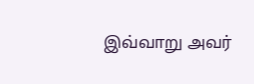இவ்வாறு அவர்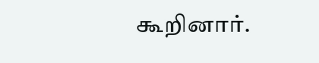கூறினார்.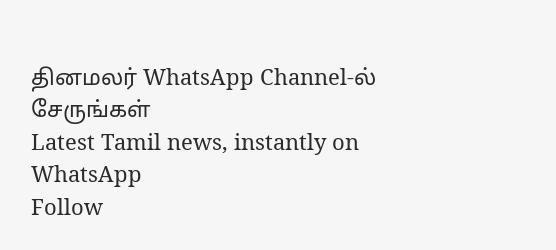தினமலர் WhatsApp Channel-ல் சேருங்கள்
Latest Tamil news, instantly on WhatsApp
Follow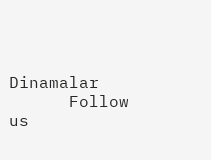Dinamalar
      Follow us